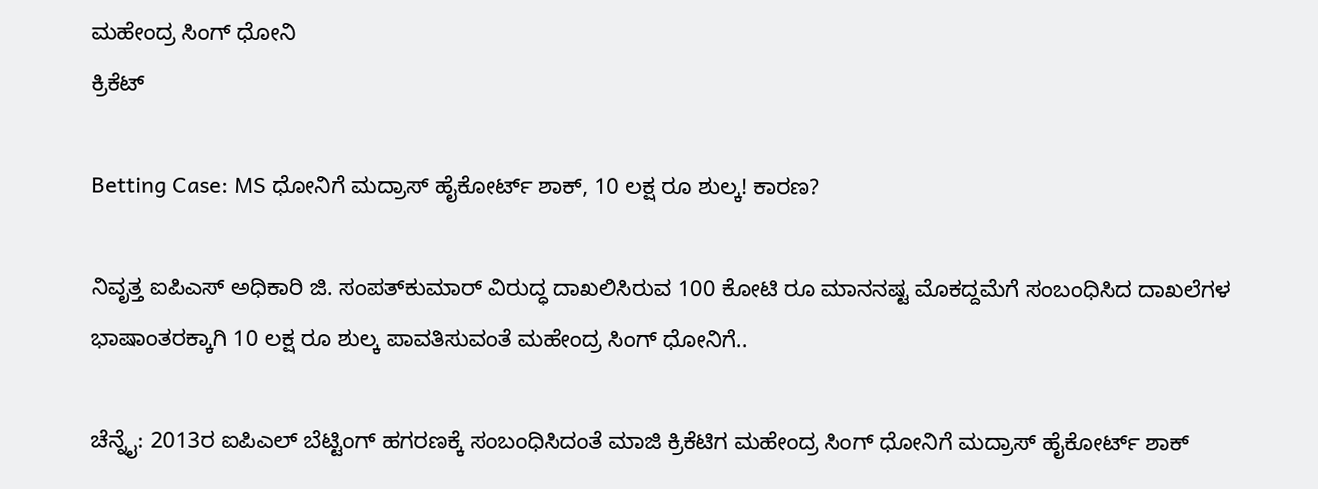ಮಹೇಂದ್ರ ಸಿಂಗ್ ಧೋನಿ
ಕ್ರಿಕೆಟ್

Betting Case: MS ಧೋನಿಗೆ ಮದ್ರಾಸ್ ಹೈಕೋರ್ಟ್ ಶಾಕ್, 10 ಲಕ್ಷ ರೂ ಶುಲ್ಕ! ಕಾರಣ?

ನಿವೃತ್ತ ಐಪಿಎಸ್ ಅಧಿಕಾರಿ ಜಿ. ಸಂಪತ್‌ಕುಮಾರ್ ವಿರುದ್ಧ ದಾಖಲಿಸಿರುವ 100 ಕೋಟಿ ರೂ ಮಾನನಷ್ಟ ಮೊಕದ್ದಮೆಗೆ ಸಂಬಂಧಿಸಿದ ದಾಖಲೆಗಳ ಭಾಷಾಂತರಕ್ಕಾಗಿ 10 ಲಕ್ಷ ರೂ ಶುಲ್ಕ ಪಾವತಿಸುವಂತೆ ಮಹೇಂದ್ರ ಸಿಂಗ್ ಧೋನಿಗೆ..

ಚೆನ್ನೈ: 2013ರ ಐಪಿಎಲ್ ಬೆಟ್ಟಿಂಗ್ ಹಗರಣಕ್ಕೆ ಸಂಬಂಧಿಸಿದಂತೆ ಮಾಜಿ ಕ್ರಿಕೆಟಿಗ ಮಹೇಂದ್ರ ಸಿಂಗ್ ಧೋನಿಗೆ ಮದ್ರಾಸ್ ಹೈಕೋರ್ಟ್ ಶಾಕ್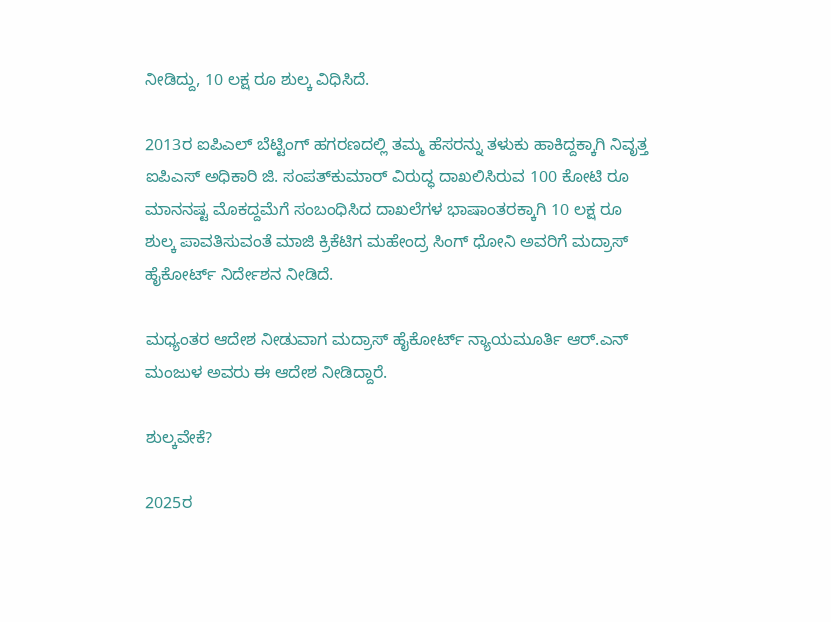ನೀಡಿದ್ದು, 10 ಲಕ್ಷ ರೂ ಶುಲ್ಕ ವಿಧಿಸಿದೆ.

2013ರ ಐಪಿಎಲ್ ಬೆಟ್ಟಿಂಗ್ ಹಗರಣದಲ್ಲಿ ತಮ್ಮ ಹೆಸರನ್ನು ತಳುಕು ಹಾಕಿದ್ದಕ್ಕಾಗಿ ನಿವೃತ್ತ ಐಪಿಎಸ್ ಅಧಿಕಾರಿ ಜಿ. ಸಂಪತ್‌ಕುಮಾರ್ ವಿರುದ್ಧ ದಾಖಲಿಸಿರುವ 100 ಕೋಟಿ ರೂ ಮಾನನಷ್ಟ ಮೊಕದ್ದಮೆಗೆ ಸಂಬಂಧಿಸಿದ ದಾಖಲೆಗಳ ಭಾಷಾಂತರಕ್ಕಾಗಿ 10 ಲಕ್ಷ ರೂ ಶುಲ್ಕ ಪಾವತಿಸುವಂತೆ ಮಾಜಿ ಕ್ರಿಕೆಟಿಗ ಮಹೇಂದ್ರ ಸಿಂಗ್ ಧೋನಿ ಅವರಿಗೆ ಮದ್ರಾಸ್ ಹೈಕೋರ್ಟ್ ನಿರ್ದೇಶನ ನೀಡಿದೆ.

ಮಧ್ಯಂತರ ಆದೇಶ ನೀಡುವಾಗ ಮದ್ರಾಸ್ ಹೈಕೋರ್ಟ್ ನ್ಯಾಯಮೂರ್ತಿ ಆರ್‌.ಎನ್ ಮಂಜುಳ ಅವರು ಈ ಆದೇಶ ನೀಡಿದ್ದಾರೆ.

ಶುಲ್ಕವೇಕೆ?

2025ರ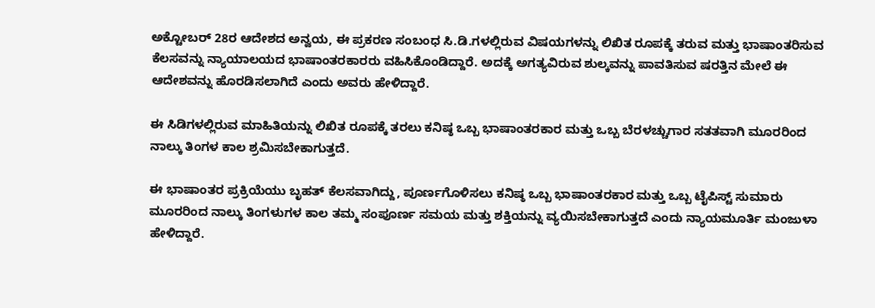ಅಕ್ಟೋಬರ್ 28ರ ಆದೇಶದ ಅನ್ವಯ, ಈ ಪ್ರಕರಣ ಸಂಬಂಧ ಸಿ.ಡಿ.ಗಳಲ್ಲಿರುವ ವಿಷಯಗಳನ್ನು ಲಿಖಿತ ರೂಪಕ್ಕೆ ತರುವ ಮತ್ತು ಭಾಷಾಂತರಿಸುವ ಕೆಲಸವನ್ನು ನ್ಯಾಯಾಲಯದ ಭಾಷಾಂತರಕಾರರು ವಹಿಸಿಕೊಂಡಿದ್ದಾರೆ. ಅದಕ್ಕೆ ಅಗತ್ಯವಿರುವ ಶುಲ್ಕವನ್ನು ಪಾವತಿಸುವ ಷರತ್ತಿನ ಮೇಲೆ ಈ ಆದೇಶವನ್ನು ಹೊರಡಿಸಲಾಗಿದೆ ಎಂದು ಅವರು ಹೇಳಿದ್ದಾರೆ.

ಈ ಸಿಡಿಗಳಲ್ಲಿರುವ ಮಾಹಿತಿಯನ್ನು ಲಿಖಿತ ರೂಪಕ್ಕೆ ತರಲು ಕನಿಷ್ಠ ಒಬ್ಬ ಭಾಷಾಂತರಕಾರ ಮತ್ತು ಒಬ್ಬ ಬೆರಳಚ್ಚುಗಾರ ಸತತವಾಗಿ ಮೂರರಿಂದ ನಾಲ್ಕು ತಿಂಗಳ ಕಾಲ ಶ್ರಮಿಸಬೇಕಾಗುತ್ತದೆ.

ಈ ಭಾಷಾಂತರ ಪ್ರಕ್ರಿಯೆಯು ಬೃಹತ್ ಕೆಲಸವಾಗಿದ್ದು, ಪೂರ್ಣಗೊಳಿಸಲು ಕನಿಷ್ಠ ಒಬ್ಬ ಭಾಷಾಂತರಕಾರ ಮತ್ತು ಒಬ್ಬ ಟೈಪಿಸ್ಟ್ ಸುಮಾರು ಮೂರರಿಂದ ನಾಲ್ಕು ತಿಂಗಳುಗಳ ಕಾಲ ತಮ್ಮ ಸಂಪೂರ್ಣ ಸಮಯ ಮತ್ತು ಶಕ್ತಿಯನ್ನು ವ್ಯಯಿಸಬೇಕಾಗುತ್ತದೆ ಎಂದು ನ್ಯಾಯಮೂರ್ತಿ ಮಂಜುಳಾ ಹೇಳಿದ್ದಾರೆ.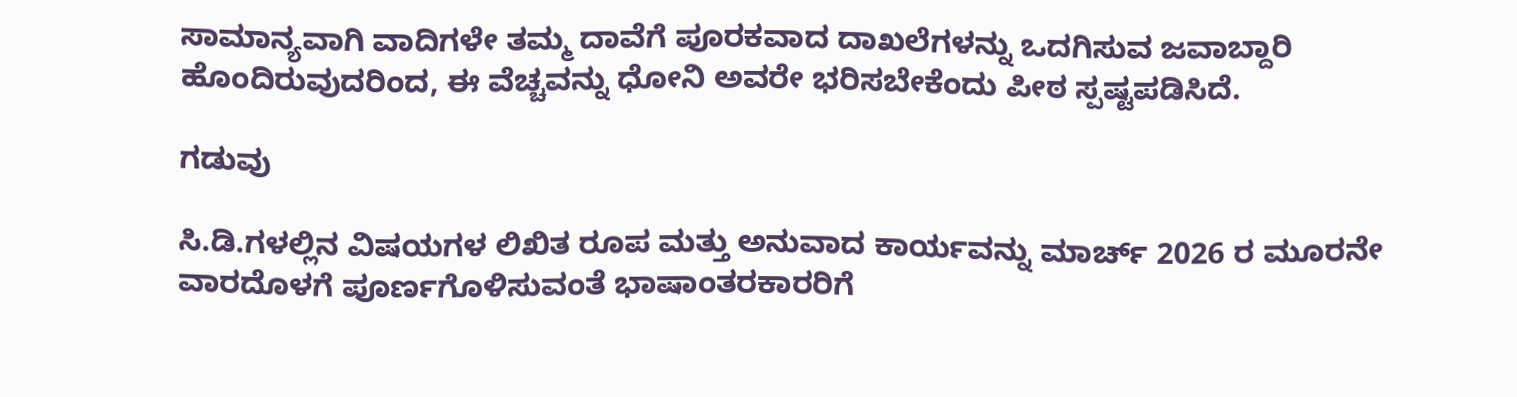ಸಾಮಾನ್ಯವಾಗಿ ವಾದಿಗಳೇ ತಮ್ಮ ದಾವೆಗೆ ಪೂರಕವಾದ ದಾಖಲೆಗಳನ್ನು ಒದಗಿಸುವ ಜವಾಬ್ದಾರಿ ಹೊಂದಿರುವುದರಿಂದ, ಈ ವೆಚ್ಚವನ್ನು ಧೋನಿ ಅವರೇ ಭರಿಸಬೇಕೆಂದು ಪೀಠ ಸ್ಪಷ್ಟಪಡಿಸಿದೆ.

ಗಡುವು

ಸಿ.ಡಿ.ಗಳಲ್ಲಿನ ವಿಷಯಗಳ ಲಿಖಿತ ರೂಪ ಮತ್ತು ಅನುವಾದ ಕಾರ್ಯವನ್ನು ಮಾರ್ಚ್ 2026 ರ ಮೂರನೇ ವಾರದೊಳಗೆ ಪೂರ್ಣಗೊಳಿಸುವಂತೆ ಭಾಷಾಂತರಕಾರರಿಗೆ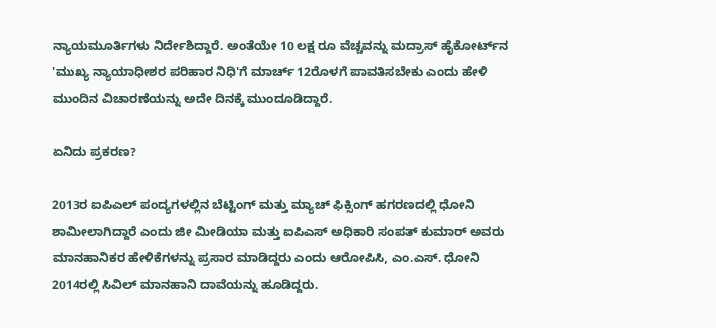ನ್ಯಾಯಮೂರ್ತಿಗಳು ನಿರ್ದೇಶಿದ್ದಾರೆ. ಅಂತೆಯೇ 10 ಲಕ್ಷ ರೂ ವೆಚ್ಚವನ್ನು ಮದ್ರಾಸ್ ಹೈಕೋರ್ಟ್‌ನ 'ಮುಖ್ಯ ನ್ಯಾಯಾಧೀಶರ ಪರಿಹಾರ ನಿಧಿ'ಗೆ ಮಾರ್ಚ್ 12ರೊಳಗೆ ಪಾವತಿಸಬೇಕು ಎಂದು ಹೇಳಿ ಮುಂದಿನ ವಿಚಾರಣೆಯನ್ನು ಅದೇ ದಿನಕ್ಕೆ ಮುಂದೂಡಿದ್ದಾರೆ.

ಏನಿದು ಪ್ರಕರಣ?

2013ರ ಐಪಿಎಲ್ ಪಂದ್ಯಗಳಲ್ಲಿನ ಬೆಟ್ಟಿಂಗ್ ಮತ್ತು ಮ್ಯಾಚ್ ಫಿಕ್ಸಿಂಗ್ ಹಗರಣದಲ್ಲಿ ಧೋನಿ ಶಾಮೀಲಾಗಿದ್ದಾರೆ ಎಂದು ಜೀ ಮೀಡಿಯಾ ಮತ್ತು ಐಪಿಎಸ್ ಅಧಿಕಾರಿ ಸಂಪತ್ ಕುಮಾರ್ ಅವರು ಮಾನಹಾನಿಕರ ಹೇಳಿಕೆಗಳನ್ನು ಪ್ರಸಾರ ಮಾಡಿದ್ದರು ಎಂದು ಆರೋಪಿಸಿ, ಎಂ.ಎಸ್. ಧೋನಿ 2014ರಲ್ಲಿ ಸಿವಿಲ್ ಮಾನಹಾನಿ ದಾವೆಯನ್ನು ಹೂಡಿದ್ದರು.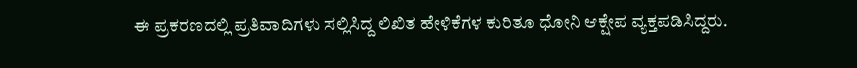ಈ ಪ್ರಕರಣದಲ್ಲಿ ಪ್ರತಿವಾದಿಗಳು ಸಲ್ಲಿಸಿದ್ದ ಲಿಖಿತ ಹೇಳಿಕೆಗಳ ಕುರಿತೂ ಧೋನಿ ಆಕ್ಷೇಪ ವ್ಯಕ್ತಪಡಿಸಿದ್ದರು.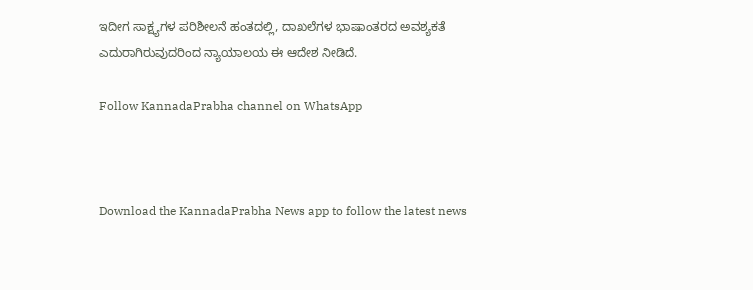ಇದೀಗ ಸಾಕ್ಷ್ಯಗಳ ಪರಿಶೀಲನೆ ಹಂತದಲ್ಲಿ, ದಾಖಲೆಗಳ ಭಾಷಾಂತರದ ಅವಶ್ಯಕತೆ ಎದುರಾಗಿರುವುದರಿಂದ ನ್ಯಾಯಾಲಯ ಈ ಆದೇಶ ನೀಡಿದೆ.

Follow KannadaPrabha channel on WhatsApp



Download the KannadaPrabha News app to follow the latest news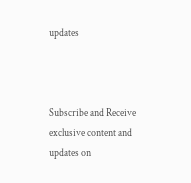updates



Subscribe and Receive exclusive content and updates on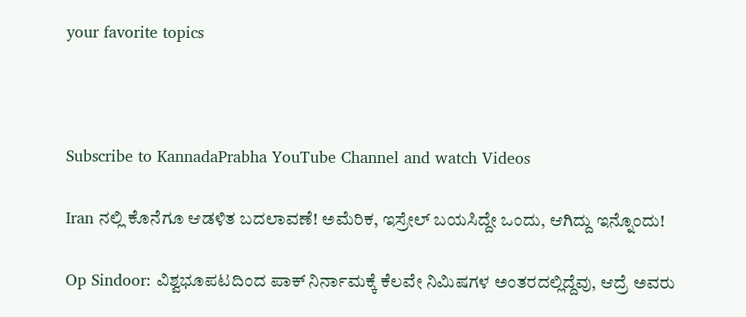your favorite topics



Subscribe to KannadaPrabha YouTube Channel and watch Videos

Iran ನಲ್ಲಿ ಕೊನೆಗೂ ಆಡಳಿತ ಬದಲಾವಣೆ! ಅಮೆರಿಕ, ಇಸ್ರೇಲ್ ಬಯಸಿದ್ದೇ ಒಂದು, ಆಗಿದ್ದು ಇನ್ನೊಂದು!

Op Sindoor: ವಿಶ್ವಭೂಪಟದಿಂದ ಪಾಕ್ ನಿರ್ನಾಮಕ್ಕೆ ಕೆಲವೇ ನಿಮಿಷಗಳ ಅಂತರದಲ್ಲಿದ್ದೆವು, ಆದ್ರೆ ಅವರು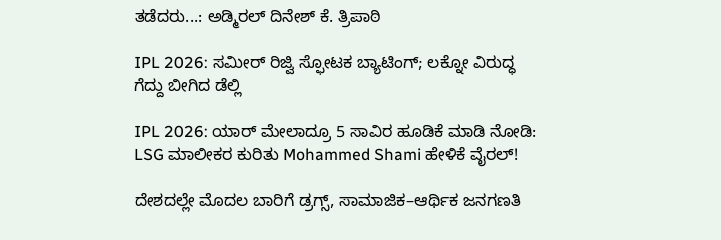ತಡೆದರು...: ಅಡ್ಮಿರಲ್ ದಿನೇಶ್ ಕೆ. ತ್ರಿಪಾಠಿ

IPL 2026: ಸಮೀರ್ ರಿಜ್ವಿ ಸ್ಫೋಟಕ ಬ್ಯಾಟಿಂಗ್; ಲಕ್ನೋ ವಿರುದ್ಧ ಗೆದ್ದು ಬೀಗಿದ ಡೆಲ್ಲಿ

IPL 2026: ಯಾರ್ ಮೇಲಾದ್ರೂ 5 ಸಾವಿರ ಹೂಡಿಕೆ ಮಾಡಿ ನೋಡಿ: LSG ಮಾಲೀಕರ ಕುರಿತು Mohammed Shami ಹೇಳಿಕೆ ವೈರಲ್!

ದೇಶದಲ್ಲೇ ಮೊದಲ ಬಾರಿಗೆ ಡ್ರಗ್ಸ್, ಸಾಮಾಜಿಕ–ಆರ್ಥಿಕ ಜನಗಣತಿ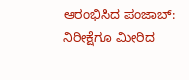ಆರಂಭಿಸಿದ ಪಂಜಾಬ್: ನಿರೀಕ್ಷೆಗೂ ಮೀರಿದ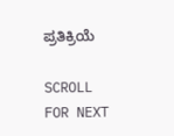ಪ್ರತಿಕ್ರಿಯೆ

SCROLL FOR NEXT